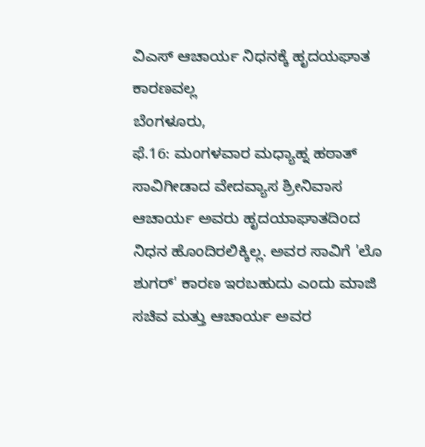ವಿಎಸ್ ಆಚಾರ್ಯ ನಿಧನಕ್ಕೆ ಹೃದಯಘಾತ ಕಾರಣವಲ್ಲ
ಬೆಂಗಳೂರು,
ಫೆ.16: ಮಂಗಳವಾರ ಮಧ್ಯಾಹ್ನ ಹಠಾತ್ ಸಾವಿಗೀಡಾದ ವೇದವ್ಯಾಸ ಶ್ರೀನಿವಾಸ ಆಚಾರ್ಯ ಅವರು ಹೃದಯಾಘಾತದಿಂದ ನಿಧನ ಹೊಂದಿರಲಿಕ್ಕಿಲ್ಲ. ಅವರ ಸಾವಿಗೆ 'ಲೊ ಶುಗರ್' ಕಾರಣ ಇರಬಹುದು ಎಂದು ಮಾಜಿ ಸಚಿವ ಮತ್ತು ಆಚಾರ್ಯ ಅವರ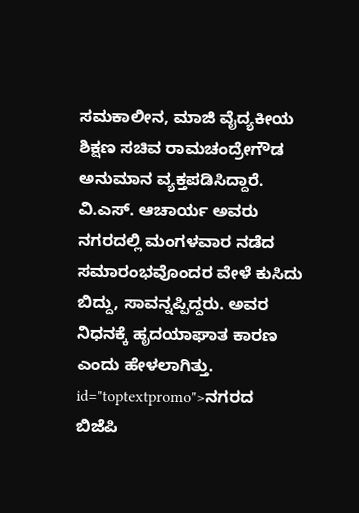ಸಮಕಾಲೀನ, ಮಾಜಿ ವೈದ್ಯಕೀಯ ಶಿಕ್ಷಣ ಸಚಿವ ರಾಮಚಂದ್ರೇಗೌಡ ಅನುಮಾನ ವ್ಯಕ್ತಪಡಿಸಿದ್ದಾರೆ. ವಿ.ಎಸ್. ಆಚಾರ್ಯ ಅವರು ನಗರದಲ್ಲಿ ಮಂಗಳವಾರ ನಡೆದ ಸಮಾರಂಭವೊಂದರ ವೇಳೆ ಕುಸಿದು ಬಿದ್ದು, ಸಾವನ್ನಪ್ಪಿದ್ದರು. ಅವರ ನಿಧನಕ್ಕೆ ಹೃದಯಾಘಾತ ಕಾರಣ ಎಂದು ಹೇಳಲಾಗಿತ್ತು. id="toptextpromo">ನಗರದ
ಬಿಜೆಪಿ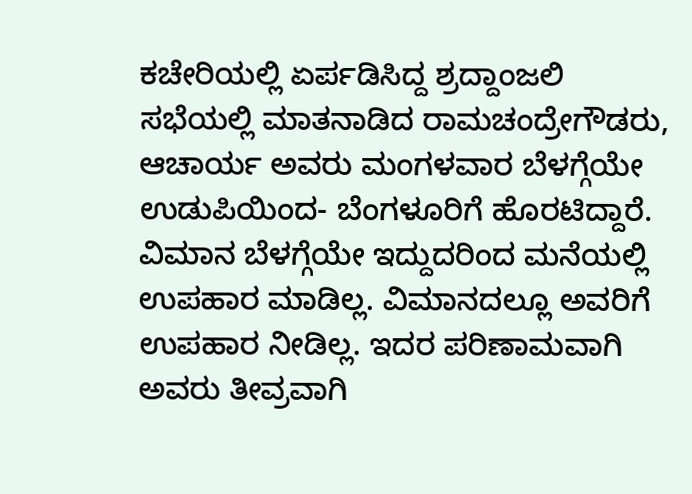ಕಚೇರಿಯಲ್ಲಿ ಏರ್ಪಡಿಸಿದ್ದ ಶ್ರದ್ದಾಂಜಲಿ ಸಭೆಯಲ್ಲಿ ಮಾತನಾಡಿದ ರಾಮಚಂದ್ರೇಗೌಡರು, ಆಚಾರ್ಯ ಅವರು ಮಂಗಳವಾರ ಬೆಳಗ್ಗೆಯೇ ಉಡುಪಿಯಿಂದ- ಬೆಂಗಳೂರಿಗೆ ಹೊರಟಿದ್ದಾರೆ. ವಿಮಾನ ಬೆಳಗ್ಗೆಯೇ ಇದ್ದುದರಿಂದ ಮನೆಯಲ್ಲಿ ಉಪಹಾರ ಮಾಡಿಲ್ಲ. ವಿಮಾನದಲ್ಲೂ ಅವರಿಗೆ ಉಪಹಾರ ನೀಡಿಲ್ಲ. ಇದರ ಪರಿಣಾಮವಾಗಿ ಅವರು ತೀವ್ರವಾಗಿ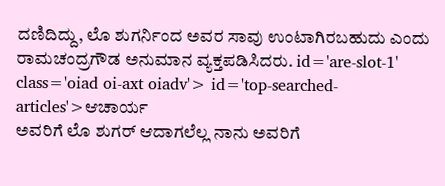ದಣಿದಿದ್ದು, ಲೊ ಶುಗರ್ನಿಂದ ಅವರ ಸಾವು ಉಂಟಾಗಿರಬಹುದು ಎಂದು ರಾಮಚಂದ್ರಗೌಡ ಅನುಮಾನ ವ್ಯಕ್ತಪಡಿಸಿದರು. id='are-slot-1' class='oiad oi-axt oiadv'> id='top-searched-articles'>ಆಚಾರ್ಯ
ಅವರಿಗೆ ಲೊ ಶುಗರ್ ಆದಾಗಲೆಲ್ಲ ನಾನು ಅವರಿಗೆ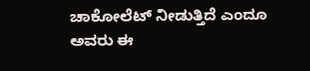ಚಾಕೋಲೆಟ್ ನೀಡುತ್ತಿದೆ ಎಂದೂ ಅವರು ಈ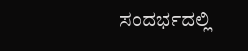ಸಂದರ್ಭದಲ್ಲಿ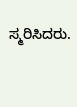ಸ್ಮರಿಸಿದರು.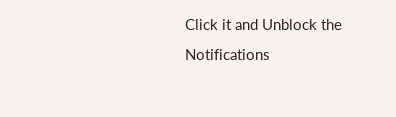Click it and Unblock the Notifications